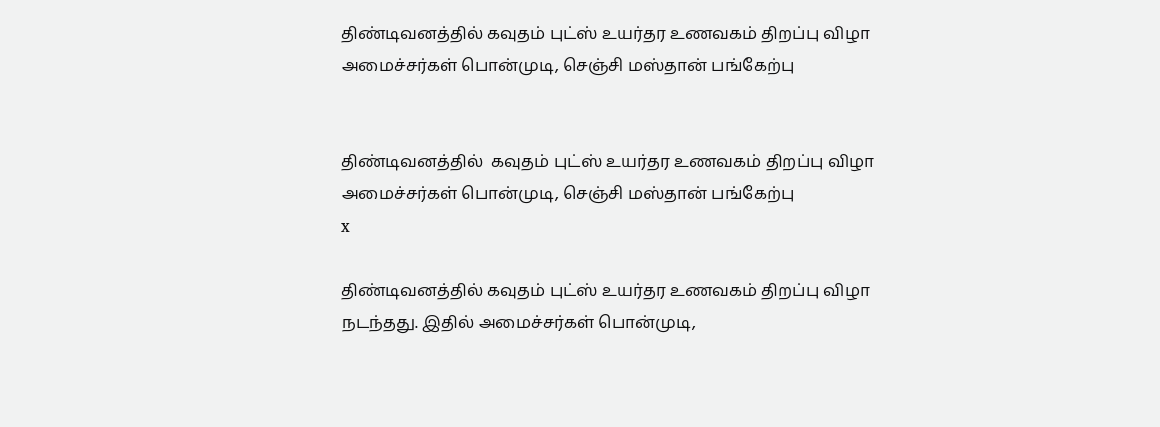திண்டிவனத்தில் கவுதம் புட்ஸ் உயர்தர உணவகம் திறப்பு விழா அமைச்சர்கள் பொன்முடி, செஞ்சி மஸ்தான் பங்கேற்பு


திண்டிவனத்தில்  கவுதம் புட்ஸ் உயர்தர உணவகம் திறப்பு விழா  அமைச்சர்கள் பொன்முடி, செஞ்சி மஸ்தான் பங்கேற்பு
x

திண்டிவனத்தில் கவுதம் புட்ஸ் உயர்தர உணவகம் திறப்பு விழா நடந்தது. இதில் அமைச்சர்கள் பொன்முடி,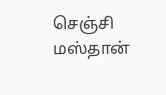செஞ்சி மஸ்தான்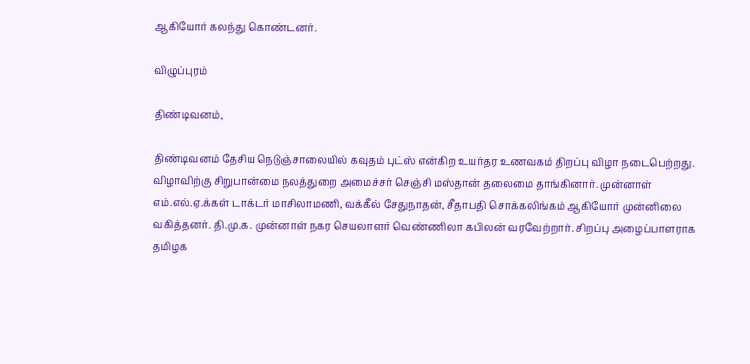ஆகியோர் கலந்து கொண்டனர்.

விழுப்புரம்

திண்டிவனம்,

திண்டிவனம் தேசிய நெடுஞ்சாலையில் கவுதம் புட்ஸ் என்கிற உயர்தர உணவகம் திறப்பு விழா நடைபெற்றது. விழாவிற்கு சிறுபான்மை நலத்துறை அமைச்சர் செஞ்சி மஸ்தான் தலைமை தாங்கினார். முன்னாள் எம்.எல்.ஏ.க்கள் டாக்டர் மாசிலாமணி, வக்கீல் சேதுநாதன், சீதாபதி சொக்கலிங்கம் ஆகியோர் முன்னிலை வகித்தனர். தி.மு.க. முன்னாள் நகர செயலாளர் வெண்ணிலா கபிலன் வரவேற்றார். சிறப்பு அழைப்பாளராக தமிழக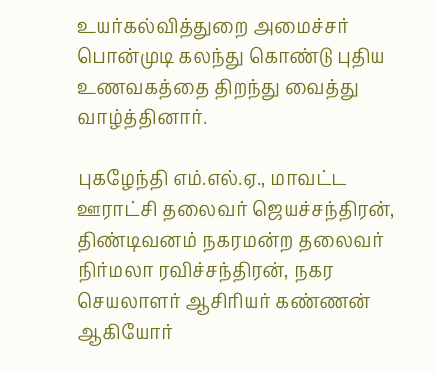உயர்கல்வித்துறை அமைச்சர் பொன்முடி கலந்து கொண்டு புதிய உணவகத்தை திறந்து வைத்து வாழ்த்தினார்.

புகழேந்தி எம்.எல்.ஏ., மாவட்ட ஊராட்சி தலைவர் ஜெயச்சந்திரன், திண்டிவனம் நகரமன்ற தலைவர் நிர்மலா ரவிச்சந்திரன், நகர செயலாளர் ஆசிரியர் கண்ணன் ஆகியோர்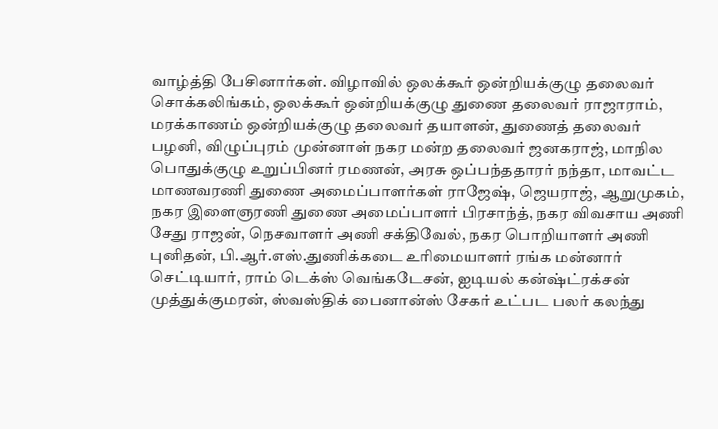வாழ்த்தி பேசினார்கள். விழாவில் ஒலக்கூர் ஒன்றியக்குழு தலைவர் சொக்கலிங்கம், ஒலக்கூர் ஒன்றியக்குழு துணை தலைவர் ராஜாராம், மரக்காணம் ஒன்றியக்குழு தலைவர் தயாளன், துணைத் தலைவர் பழனி, விழுப்புரம் முன்னாள் நகர மன்ற தலைவர் ஜனகராஜ், மாநில பொதுக்குழு உறுப்பினர் ரமணன், அரசு ஒப்பந்ததாரர் நந்தா, மாவட்ட மாணவரணி துணை அமைப்பாளர்கள் ராஜேஷ், ஜெயராஜ், ஆறுமுகம், நகர இளைஞரணி துணை அமைப்பாளர் பிரசாந்த், நகர விவசாய அணி சேது ராஜன், நெசவாளர் அணி சக்திவேல், நகர பொறியாளர் அணி புனிதன், பி.ஆர்.எஸ்.துணிக்கடை உரிமையாளர் ரங்க மன்னார் செட்டியார், ராம் டெக்ஸ் வெங்கடேசன், ஐடியல் கன்ஷ்ட்ரக்சன் முத்துக்குமரன், ஸ்வஸ்திக் பைனான்ஸ் சேகர் உட்பட பலர் கலந்து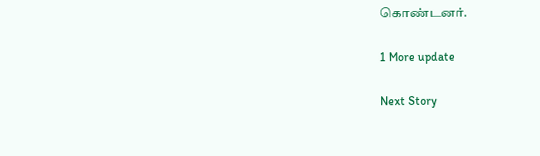கொண்டனர்.

1 More update

Next Story